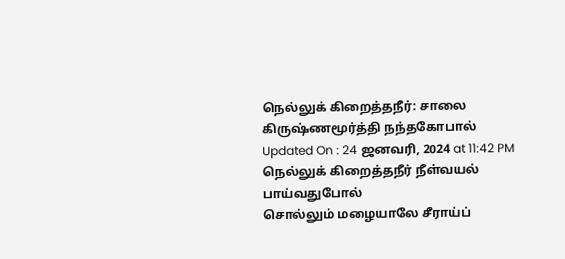நெல்லுக் கிறைத்தநீர்: சாலை கிருஷ்ணமூர்த்தி நந்தகோபால்
Updated On : 24 ஜனவரி, 2024 at 11:42 PM
நெல்லுக் கிறைத்தநீர் நீள்வயல்
பாய்வதுபோல்
சொல்லும் மழையாலே சீராய்ப்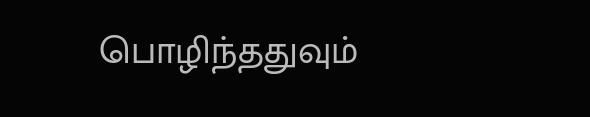பொழிந்ததுவும்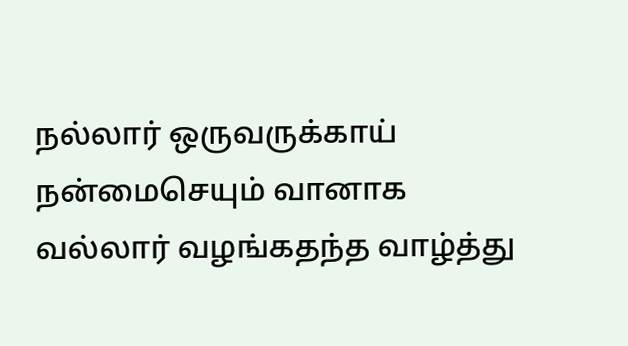நல்லார் ஒருவருக்காய் நன்மைசெயும் வானாக
வல்லார் வழங்கதந்த வாழ்த்து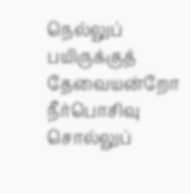நெல்லுப் பயிருக்குத் தேவையன்றோ நீர்பொசிவு
சொல்லுப்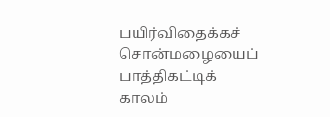பயிர்விதைக்கச்
சொன்மழையைப் பாத்திகட்டிக்
காலம்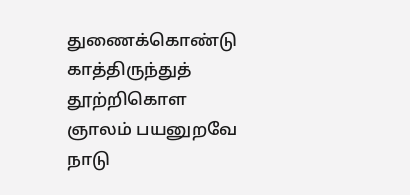துணைக்கொண்டு
காத்திருந்துத் தூற்றிகொள
ஞாலம் பயனுறவே நாடு